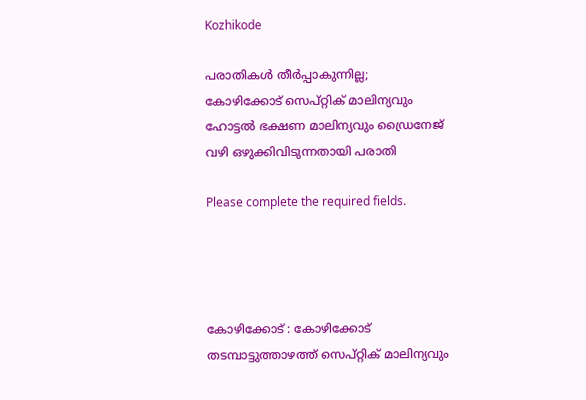Kozhikode

പരാതികൾ തീർപ്പാകുന്നില്ല; കോഴിക്കോട് സെപ്റ്റിക് മാലിന്യവും ഹോട്ടൽ ഭക്ഷണ മാലിന്യവും ഡ്രൈനേജ് വഴി ഒഴുക്കിവിടുന്നതായി പരാതി

Please complete the required fields.




കോഴിക്കോട് : കോഴിക്കോട് തടമ്പാട്ടുത്താഴത്ത് സെപ്റ്റിക് മാലിന്യവും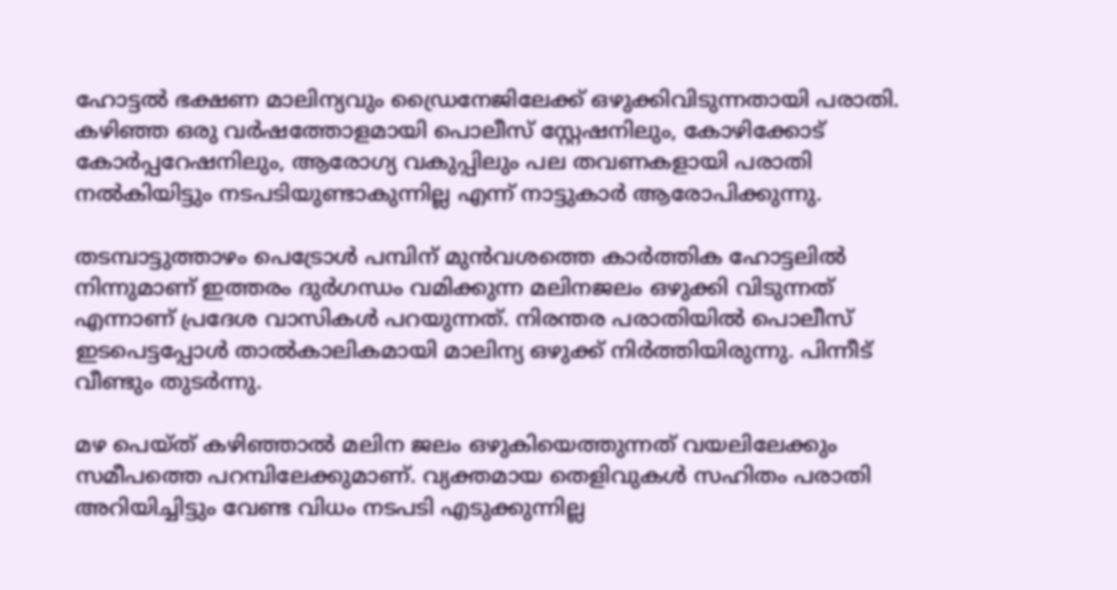ഹോട്ടൽ ഭക്ഷണ മാലിന്യവും ഡ്രൈനേജിലേക്ക് ഒഴുക്കിവിടുന്നതായി പരാതി. കഴിഞ്ഞ ഒരു വർഷത്തോളമായി പൊലീസ് സ്റ്റേഷനിലും, കോഴിക്കോട് കോർപ്പറേഷനിലും, ആരോഗ്യ വകുപ്പിലും പല തവണകളായി പരാതി നൽകിയിട്ടും നടപടിയുണ്ടാകുന്നില്ല എന്ന് നാട്ടുകാർ ആരോപിക്കുന്നു.

തടമ്പാട്ടുത്താഴം പെട്രോൾ പമ്പിന് മുൻവശത്തെ കാർത്തിക ഹോട്ടലിൽ നിന്നുമാണ് ഇത്തരം ദുർഗന്ധം വമിക്കുന്ന മലിനജലം ഒഴുക്കി വിടുന്നത് എന്നാണ് പ്രദേശ വാസികൾ പറയുന്നത്. നിരന്തര പരാതിയിൽ പൊലീസ് ഇടപെട്ടപ്പോൾ താൽകാലികമായി മാലിന്യ ഒഴുക്ക് നിർത്തിയിരുന്നു. പിന്നീട് വീണ്ടും തുടർന്നു.

മഴ പെയ്ത് കഴിഞ്ഞാൽ മലിന ജലം ഒഴുകിയെത്തുന്നത് വയലിലേക്കും സമീപത്തെ പറമ്പിലേക്കുമാണ്. വ്യക്തമായ തെളിവുകൾ സഹിതം പരാതി അറിയിച്ചിട്ടും വേണ്ട വിധം നടപടി എടുക്കുന്നില്ല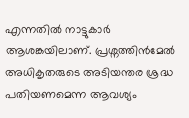എന്നതിൽ നാട്ടുകാർ ആശങ്കയിലാണ്. പ്രശ്നത്തിൻമേൽ അധികൃതരുടെ അടിയന്തര ശ്രദ്ധ പതിയണമെന്ന ആവശ്യം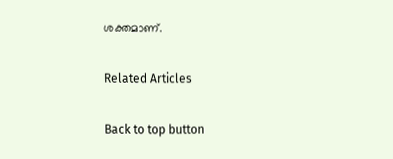ശക്തമാണ്.

Related Articles

Back to top button